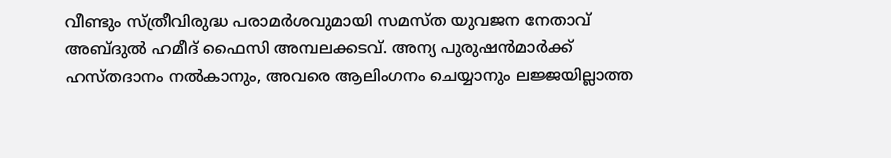വീണ്ടും സ്ത്രീവിരുദ്ധ പരാമർശവുമായി സമസ്ത യുവജന നേതാവ് അബ്ദുൽ ഹമീദ് ഫൈസി അമ്പലക്കടവ്. അന്യ പുരുഷൻമാർക്ക് ഹസ്തദാനം നൽകാനും, അവരെ ആലിംഗനം ചെയ്യാനും ലജ്ജയില്ലാത്ത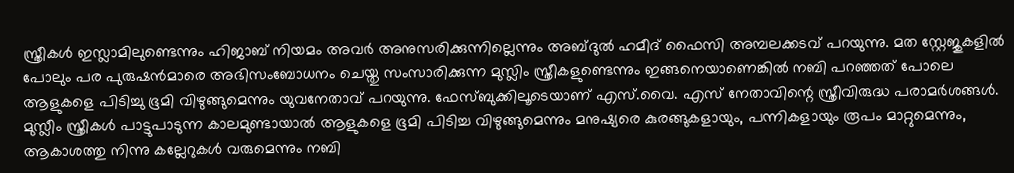സ്ത്രീകൾ ഇസ്ലാമിലുണ്ടെന്നും ഹിജാബ് നിയമം അവർ അനുസരിക്കുന്നില്ലെന്നും അബ്ദുൽ ഹമീദ് ഫൈസി അമ്പലക്കടവ് പറയുന്നു. മത സ്റ്റേജുകളിൽ പോലും പര പുരുഷൻമാരെ അഭിസംബോധനം ചെയ്തു സംസാരിക്കുന്ന മുസ്ലിം സ്ത്രീകളുണ്ടെന്നും ഇങ്ങനെയാണെങ്കിൽ നബി പറഞ്ഞത് പോലെ ആളുകളെ പിടിച്ചു ഭൂമി വിഴുങ്ങുമെന്നും യുവനേതാവ് പറയുന്നു. ഫേസ്ബുക്കിലൂടെയാണ് എസ്.വൈ. എസ് നേതാവിന്റെ സ്ത്രീവിരുദ്ധ പരാമർശങ്ങൾ.
മുസ്ലീം സ്ത്രീകൾ പാട്ടുപാടുന്ന കാലമുണ്ടായാൽ ആളുകളെ ഭൂമി പിടിച്ച വിഴുങ്ങുമെന്നും മനുഷ്യരെ കുരങ്ങുകളായും, പന്നികളായും രൂപം മാറ്റുമെന്നും, ആകാശത്തു നിന്നു കല്ലേറുകൾ വരുമെന്നും നബി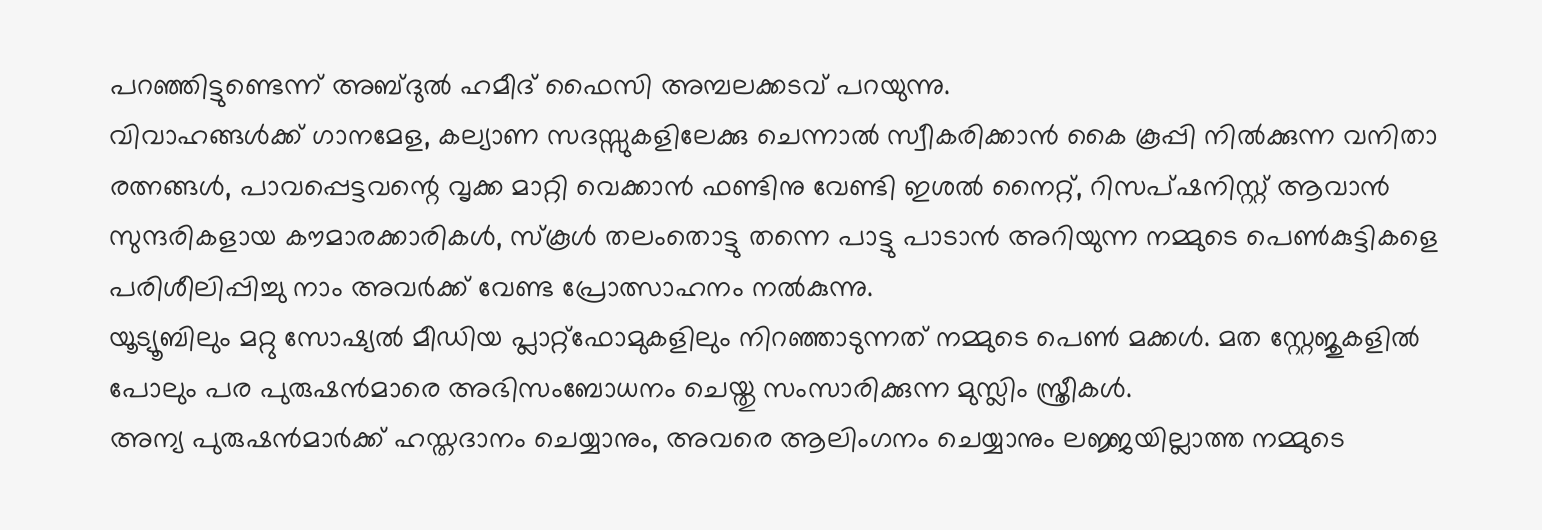പറഞ്ഞിട്ടുണ്ടെന്ന് അബ്ദുൽ ഹമീദ് ഫൈസി അമ്പലക്കടവ് പറയുന്നു.
വിവാഹങ്ങൾക്ക് ഗാനമേള, കല്യാണ സദസ്സുകളിലേക്കു ചെന്നാൽ സ്വീകരിക്കാൻ കൈ കൂപ്പി നിൽക്കുന്ന വനിതാ രത്നങ്ങൾ, പാവപ്പെട്ടവന്റെ വൃക്ക മാറ്റി വെക്കാൻ ഫണ്ടിനു വേണ്ടി ഇശൽ നൈറ്റ്, റിസപ്ഷനിസ്റ്റ് ആവാൻ സുന്ദരികളായ കൗമാരക്കാരികൾ, സ്കൂൾ തലംതൊട്ടു തന്നെ പാട്ടു പാടാൻ അറിയുന്ന നമ്മുടെ പെൺകുട്ടികളെ പരിശീലിപ്പിച്ചു നാം അവർക്ക് വേണ്ട പ്രോത്സാഹനം നൽകുന്നു.
യൂട്യൂബിലും മറ്റു സോഷ്യൽ മീഡിയ പ്ലാറ്റ്ഫോമുകളിലും നിറഞ്ഞാടുന്നത് നമ്മുടെ പെൺ മക്കൾ. മത സ്റ്റേജുകളിൽ പോലും പര പുരുഷൻമാരെ അഭിസംബോധനം ചെയ്തു സംസാരിക്കുന്ന മുസ്ലിം സ്ത്രീകൾ.
അന്യ പുരുഷൻമാർക്ക് ഹസ്തദാനം ചെയ്യാനും, അവരെ ആലിംഗനം ചെയ്യാനും ലജ്ജയില്ലാത്ത നമ്മുടെ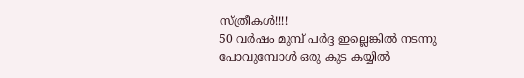സ്ത്രീകൾ!!!!
50 വർഷം മുമ്പ് പർദ്ദ ഇല്ലെങ്കിൽ നടന്നു പോവുമ്പോൾ ഒരു കുട കയ്യിൽ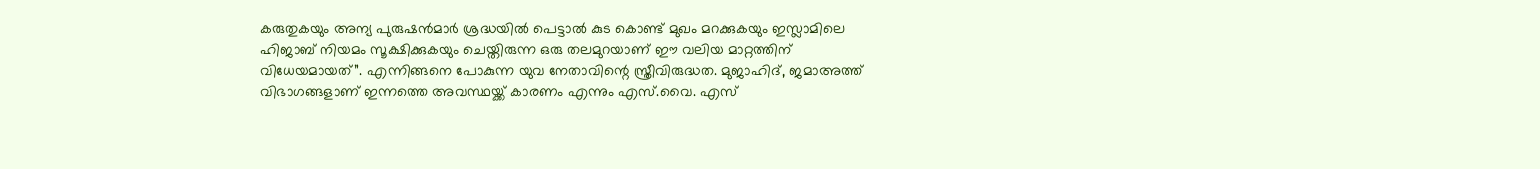കരുതുകയും അന്യ പുരുഷൻമാർ ശ്രദ്ധയിൽ പെട്ടാൽ കുട കൊണ്ട് മുഖം മറക്കുകയും ഇസ്ലാമിലെ ഹിജാബ് നിയമം സൂക്ഷിക്കുകയും ചെയ്തിരുന്ന ഒരു തലമുറയാണ് ഈ വലിയ മാറ്റത്തിന് വിധേയമായത്”. എന്നിങ്ങനെ പോകുന്ന യുവ നേതാവിന്റെ സ്ത്രീവിരുദ്ധത. മുജാഹിദ്, ജമാഅത്ത് വിഭാഗങ്ങളാണ് ഇന്നത്തെ അവസ്ഥയ്ക്ക് കാരണം എന്നും എസ്.വൈ. എസ്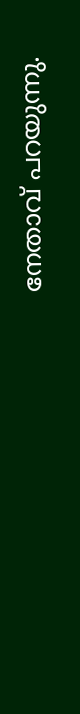നേതാവ് പറയുന്നു.